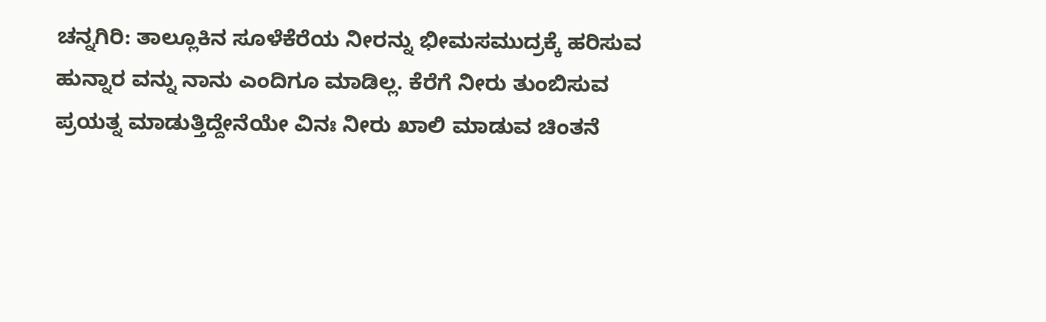ಚನ್ನಗಿರಿ: ತಾಲ್ಲೂಕಿನ ಸೂಳೆಕೆರೆಯ ನೀರನ್ನು ಭೀಮಸಮುದ್ರಕ್ಕೆ ಹರಿಸುವ ಹುನ್ನಾರ ವನ್ನು ನಾನು ಎಂದಿಗೂ ಮಾಡಿಲ್ಲ. ಕೆರೆಗೆ ನೀರು ತುಂಬಿಸುವ ಪ್ರಯತ್ನ ಮಾಡುತ್ತಿದ್ದೇನೆಯೇ ವಿನಃ ನೀರು ಖಾಲಿ ಮಾಡುವ ಚಿಂತನೆ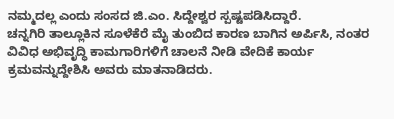ನಮ್ಮದಲ್ಲ ಎಂದು ಸಂಸದ ಜಿ.ಎಂ. ಸಿದ್ದೇಶ್ವರ ಸ್ಪಷ್ಟಪಡಿಸಿದ್ದಾರೆ.
ಚನ್ನಗಿರಿ ತಾಲ್ಲೂಕಿನ ಸೂಳೆಕೆರೆ ಮೈ ತುಂಬಿದ ಕಾರಣ ಬಾಗಿನ ಅರ್ಪಿಸಿ, ನಂತರ ವಿವಿಧ ಅಭಿವೃದ್ಧಿ ಕಾಮಗಾರಿಗಳಿಗೆ ಚಾಲನೆ ನೀಡಿ ವೇದಿಕೆ ಕಾರ್ಯ ಕ್ರಮವನ್ನುದ್ದೇಶಿಸಿ ಅವರು ಮಾತನಾಡಿದರು.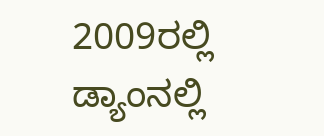2009ರಲ್ಲಿ ಡ್ಯಾಂನಲ್ಲಿ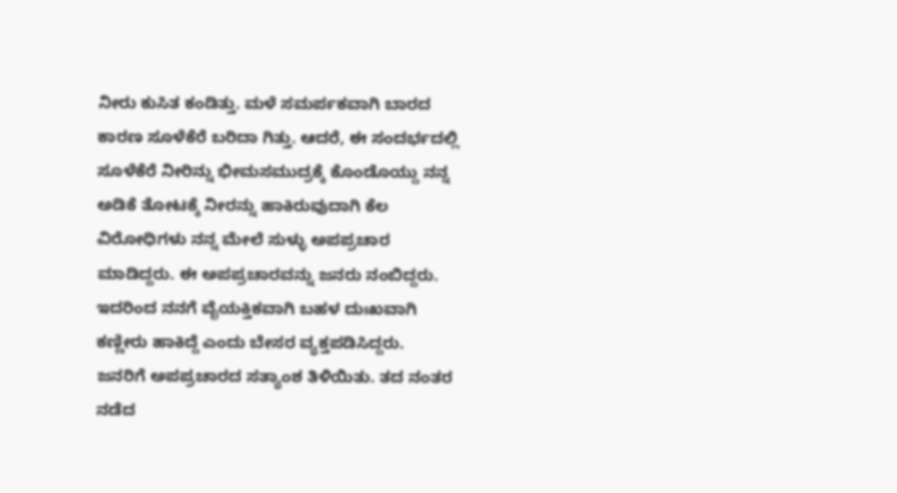ನೀರು ಕುಸಿತ ಕಂಡಿತ್ತು. ಮಳೆ ಸಮರ್ಪಕವಾಗಿ ಬಾರದ ಕಾರಣ ಸೂಳೆಕೆರೆ ಬರಿದಾ ಗಿತ್ತು. ಆದರೆ, ಈ ಸಂದರ್ಭದಲ್ಲಿ ಸೂಳೆಕೆರೆ ನೀರಿನ್ನು ಭೀಮಸಮುದ್ರಕ್ಕೆ ಕೊಂಡೊಯ್ದು ನನ್ನ ಅಡಿಕೆ ತೋಟಕ್ಕೆ ನೀರನ್ನು ಹಾಕಿರುವುದಾಗಿ ಕೆಲ ವಿರೋಧಿಗಳು ನನ್ನ ಮೇಲೆ ಸುಳ್ಳು ಅಪಪ್ರಚಾರ ಮಾಡಿದ್ದರು. ಈ ಅಪಪ್ರಚಾರವನ್ನು ಜನರು ನಂಬಿದ್ದರು. ಇದರಿಂದ ನನಗೆ ವೈಯಕ್ತಿಕವಾಗಿ ಬಹಳ ದುಃಖವಾಗಿ ಕಣ್ಣೀರು ಹಾಕಿದ್ದೆ ಎಂದು ಬೇಸರ ವ್ಯಕ್ತಪಡಿಸಿದ್ದರು.
ಜನರಿಗೆ ಅಪಪ್ರಚಾರದ ಸತ್ಯಾಂಶ ತಿಳಿಯಿತು. ತದ ನಂತರ ನಡೆದ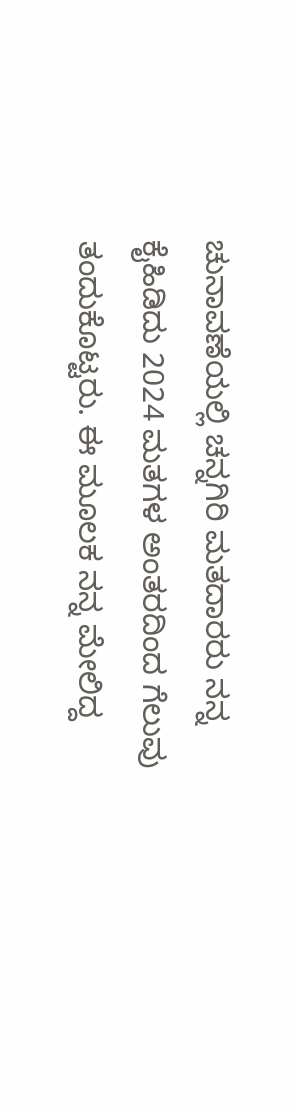ಚುನಾವಣೆಯಲ್ಲಿ ಚನ್ನಗಿರಿ ಮತದಾರರು ನನ್ನ ಕೈಹಿಡಿದು 2024 ಮತಗಳ ಅಂತರದಿಂದ ಗೆಲುವು ತಂದುಕೊಟ್ಟರು. ಈ ಮೂಲಕ ನನ್ನ ಮೇಲಿದ್ದ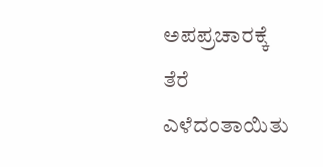ಅಪಪ್ರಚಾರಕ್ಕೆ ತೆರೆ ಎಳೆದಂತಾಯಿತು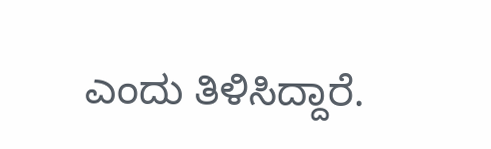ಎಂದು ತಿಳಿಸಿದ್ದಾರೆ.